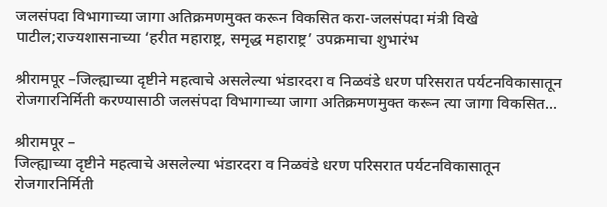जलसंपदा विभागाच्या जागा अतिक्रमणमुक्त करून विकसित करा-जलसंपदा मंत्री विखे पाटील;राज्यशासनाच्या ‘हरीत महाराष्ट्र, समृद्ध महाराष्ट्र’ उपक्रमाचा शुभारंभ

श्रीरामपूर –जिल्ह्याच्या दृष्टीने महत्वाचे असलेल्या भंडारदरा व निळवंडे धरण परिसरात पर्यटनविकासातून रोजगारनिर्मिती करण्यासाठी जलसंपदा विभागाच्या जागा अतिक्रमणमुक्त करून त्या जागा विकसित...

श्रीरामपूर –
जिल्ह्याच्या दृष्टीने महत्वाचे असलेल्या भंडारदरा व निळवंडे धरण परिसरात पर्यटनविकासातून रोजगारनिर्मिती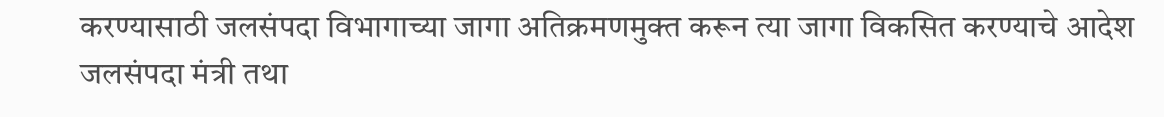करण्यासाठी जलसंपदा विभागाच्या जागा अतिक्रमणमुक्त करून त्या जागा विकसित करण्याचे आदेश जलसंपदा मंत्री तथा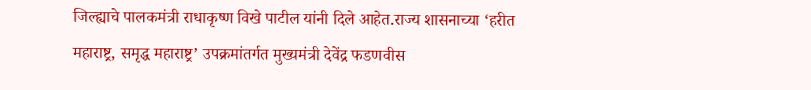जिल्ह्याचे पालकमंत्री राधाकृष्ण विखे पाटील यांनी दिले आहेत.राज्य शासनाच्या ‘हरीत महाराष्ट्र, समृद्ध महाराष्ट्र’ उपक्रमांतर्गत मुख्यमंत्री देवेंद्र फडणवीस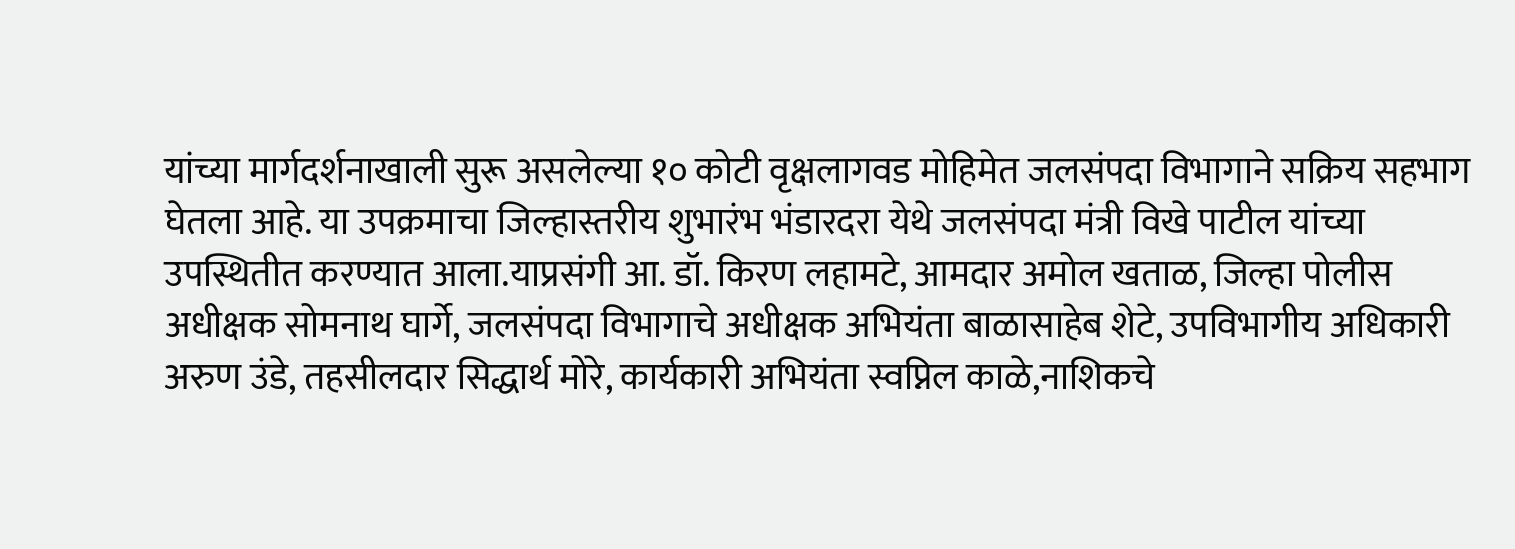यांच्या मार्गदर्शनाखाली सुरू असलेल्या १० कोटी वृक्षलागवड मोहिमेत जलसंपदा विभागाने सक्रिय सहभाग घेतला आहे. या उपक्रमाचा जिल्हास्तरीय शुभारंभ भंडारदरा येथे जलसंपदा मंत्री विखे पाटील यांच्या उपस्थितीत करण्यात आला.याप्रसंगी आ. डॉ. किरण लहामटे, आमदार अमोल खताळ, जिल्हा पोलीस अधीक्षक सोमनाथ घार्गे, जलसंपदा विभागाचे अधीक्षक अभियंता बाळासाहेब शेटे, उपविभागीय अधिकारी अरुण उंडे, तहसीलदार सिद्धार्थ मोरे, कार्यकारी अभियंता स्वप्निल काळे,नाशिकचे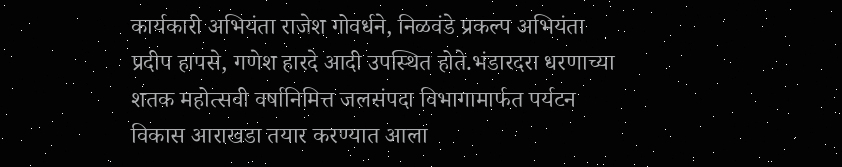कार्यकारी अभियंता राजेश गोवर्धने, निळवंडे प्रकल्प अभियंता प्रदीप हापसे, गणेश हारदे आदी उपस्थित होते.भंडारदरा धरणाच्या शतक महोत्सवी वर्षानिमित्त जलसंपदा विभागामार्फत पर्यटन विकास आराखडा तयार करण्यात आला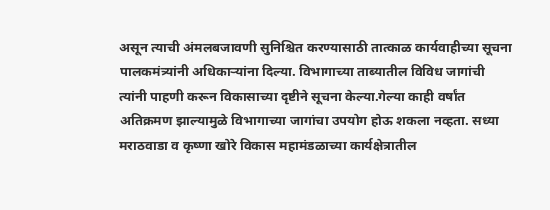असून त्याची अंमलबजावणी सुनिश्चित करण्यासाठी तात्काळ कार्यवाहीच्या सूचना पालकमंत्र्यांनी अधिकाऱ्यांना दिल्या. विभागाच्या ताब्यातील विविध जागांची त्यांनी पाहणी करून विकासाच्या दृष्टीने सूचना केल्या.गेल्या काही वर्षांत अतिक्रमण झाल्यामुळे विभागाच्या जागांचा उपयोग होऊ शकला नव्हता. सध्या मराठवाडा व कृष्णा खोरे विकास महामंडळाच्या कार्यक्षेत्रातील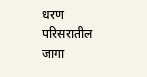धरण परिसरातील जागा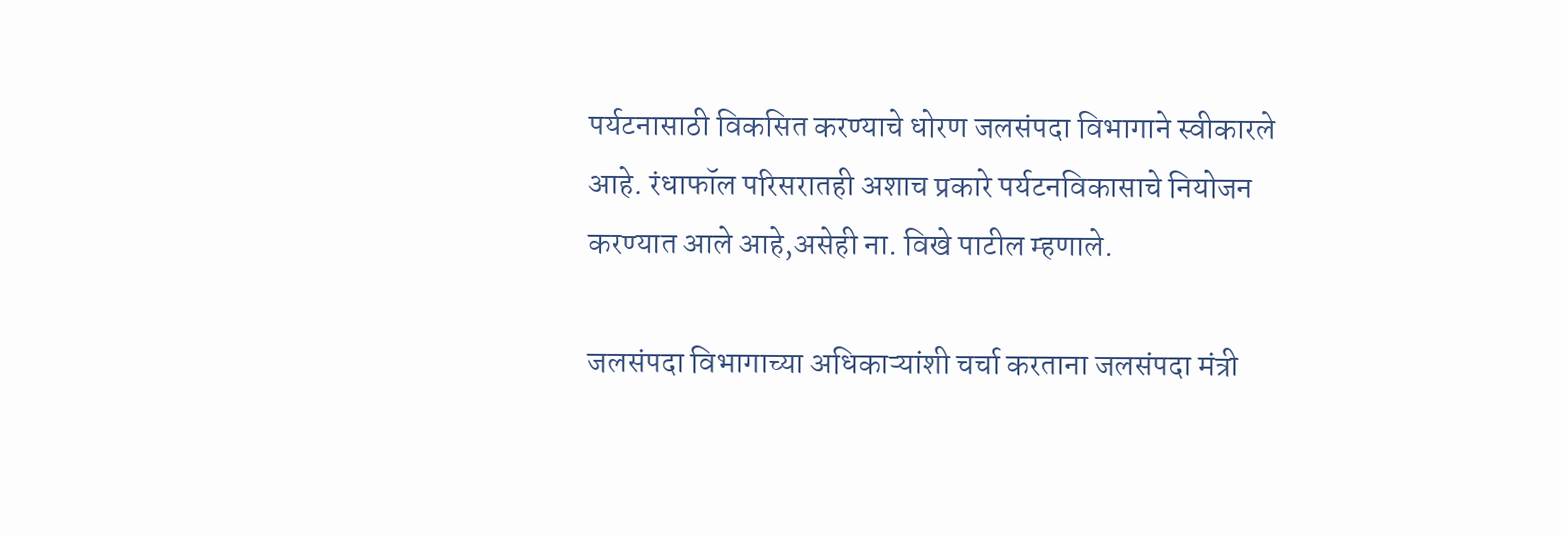पर्यटनासाठी विकसित करण्याचे धोरण जलसंपदा विभागाने स्वीकारले आहे. रंधाफॉल परिसरातही अशाच प्रकारे पर्यटनविकासाचे नियोजन करण्यात आले आहे,असेही ना. विखे पाटील म्हणाले.

जलसंपदा विभागाच्या अधिकाऱ्यांशी चर्चा करताना जलसंपदा मंत्री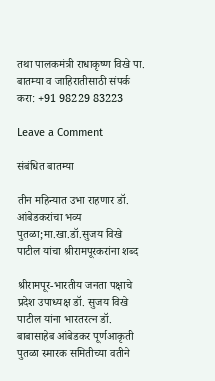तथा पालकमंत्री राधाकृष्ण विखे पा.
बातम्या व जाहिरातीसाठी संपर्क करा: +91 98229 83223

Leave a Comment

संबंधित बातम्या

तीन महिन्यात उभा राहणार डॉ. आंबेडकरांचा भव्य पुतळा;मा.खा.डॉ.सुजय विखे पाटील यांचा श्रीरामपूरकरांना शब्द

श्रीरामपूर-भारतीय जनता पक्षाचे प्रदेश उपाध्यक्ष डॉ. सुजय विखे पाटील यांना भारतरत्न डॉ. बाबासाहेब आंबेडकर पूर्णआकृती पुतळा स्मारक समितीच्या वतीने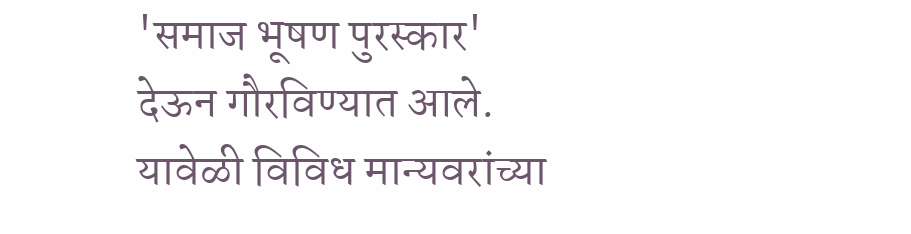'समाज भूषण पुरस्कार' देऊन गौरविण्यात आले. यावेळी विविध मान्यवरांच्या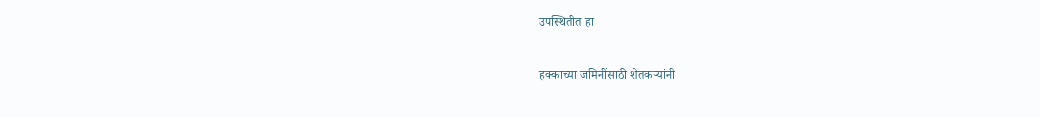उपस्थितीत हा

हक्काच्या जमिनींसाठी शेतकऱ्यांनी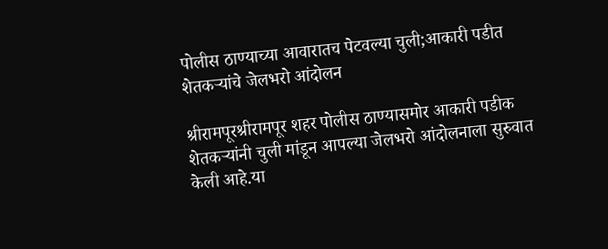पोलीस ठाण्याच्या आवारातच पेटवल्या चुली;आकारी पडीत शेतकऱ्यांचे जेलभरो आंदोलन

श्रीरामपूरश्रीरामपूर शहर पोलीस ठाण्यासमोर आकारी पडीक शेतकऱ्यांनी चुली मांडून आपल्या जेलभरो आंदोलनाला सुरुवात केली आहे.या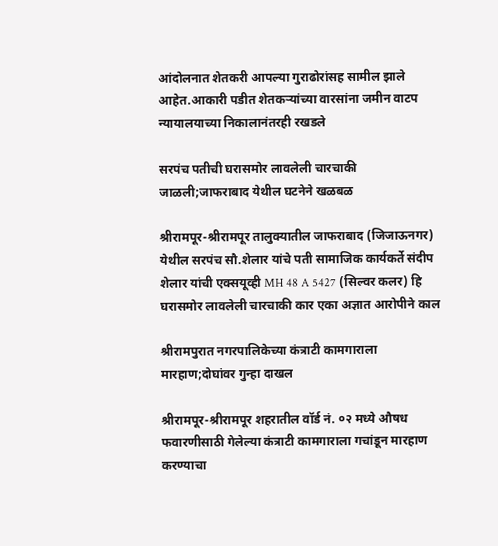आंदोलनात शेतकरी आपल्या गुराढोरांसह सामील झाले आहेत.आकारी पडीत शेतकऱ्यांच्या वारसांना जमीन वाटप न्यायालयाच्या निकालानंतरही रखडले

सरपंच पतीची घरासमोर लावलेली चारचाकी जाळली;जाफराबाद येथील घटनेने खळबळ

श्रीरामपूर-श्रीरामपूर तालुक्यातील जाफराबाद (जिजाऊनगर) येथील सरपंच सौ.शेलार यांचे पती सामाजिक कार्यकर्ते संदीप शेलार यांची एक्सयूव्ही MH 48 A 5427 (सिल्वर कलर) हि घरासमोर लावलेली चारचाकी कार एका अज्ञात आरोपीने काल

श्रीरामपुरात नगरपालिकेच्या कंत्राटी कामगाराला मारहाण;दोघांवर गुन्हा दाखल

श्रीरामपूर-श्रीरामपूर शहरातील वॉर्ड नं. ०२ मध्ये औषध फवारणीसाठी गेलेल्या कंत्राटी कामगाराला गचांडून मारहाण करण्याचा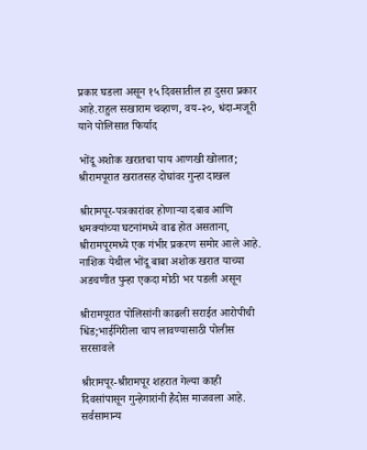प्रकार घडला असून १५ दिवसातील हा दुसरा प्रकार आहे.राहुल सखाराम चव्हाण, वय-२०, धंदा-मजूरी याने पोलिसात फिर्याद

भोंदू अशोक खरातचा पाय आणखी खोलात; श्रीरामपूरात खरातसह दोघांवर गुन्हा दाखल

श्रीरामपूर-पत्रकारांवर होणाऱ्या दबाव आणि धमक्यांच्या घटनांमध्ये वाढ होत असताना, श्रीरामपूरमध्ये एक गंभीर प्रकरण समोर आले आहे. नाशिक येथील भोंदू बाबा अशोक खरात याच्या अडचणीत पुन्हा एकदा मोठी भर पडली असून

श्रीरामपूरात पोलिसांनी काढली सराईत आरोपीची धिंड;भाईगिरीला चाप लावण्यासाठी पोलीस सरसावले

श्रीरामपूर-श्रीरामपूर शहरात गेल्या काही दिवसांपासून गुन्हेगारांनी हैदोस माजवला आहे. सर्वसामान्य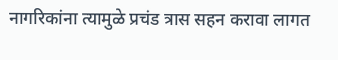नागरिकांना त्यामुळे प्रचंड त्रास सहन करावा लागत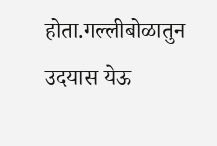होता.गल्लीबोळातुन उदयास येऊ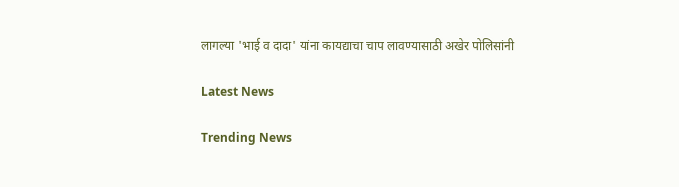लागल्या 'भाई व दादा' यांना कायद्याचा चाप लावण्यासाठी अखेर पोलिसांनी

Latest News

Trending News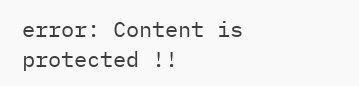error: Content is protected !!